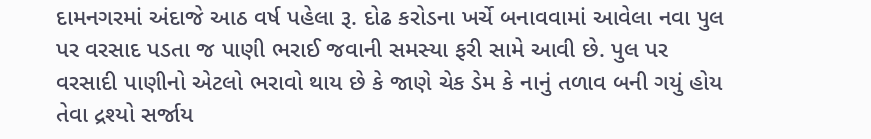દામનગરમાં અંદાજે આઠ વર્ષ પહેલા રૂ. દોઢ કરોડના ખર્ચે બનાવવામાં આવેલા નવા પુલ પર વરસાદ પડતા જ પાણી ભરાઈ જવાની સમસ્યા ફરી સામે આવી છે. પુલ પર વરસાદી પાણીનો એટલો ભરાવો થાય છે કે જાણે ચેક ડેમ કે નાનું તળાવ બની ગયું હોય તેવા દ્રશ્યો સર્જાય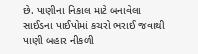છે. પાણીના નિકાલ માટે બનાવેલા સાઈડના પાઈપોમાં કચરો ભરાઈ જવાથી પાણી બહાર નીકળી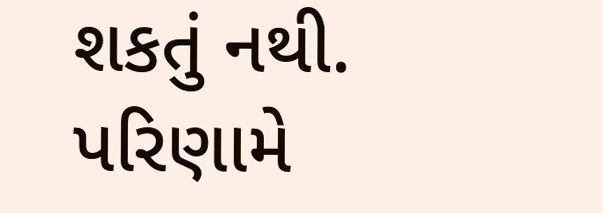શકતું નથી. પરિણામે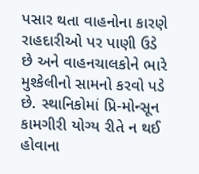પસાર થતા વાહનોના કારણે રાહદારીઓ પર પાણી ઉડે છે અને વાહનચાલકોને ભારે મુશ્કેલીનો સામનો કરવો પડે છે. સ્થાનિકોમાં પ્રિ-મોન્સૂન કામગીરી યોગ્ય રીતે ન થઈ હોવાના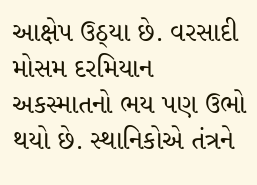આક્ષેપ ઉઠ્યા છે. વરસાદી મોસમ દરમિયાન અકસ્માતનો ભય પણ ઉભો થયો છે. સ્થાનિકોએ તંત્રને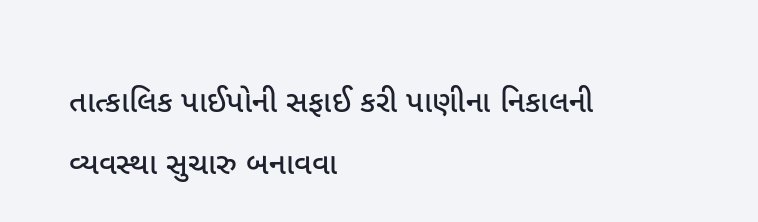તાત્કાલિક પાઈપોની સફાઈ કરી પાણીના નિકાલની વ્યવસ્થા સુચારુ બનાવવા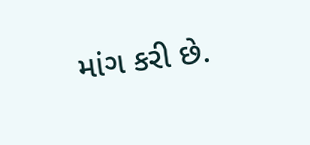માંગ કરી છે.